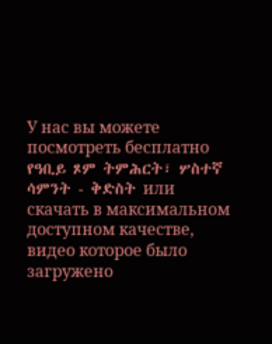У нас вы можете посмотреть бесплатно የዓቢይ ጾም ትምሕርት፣ ሦስተኛ ሳምንት - ቅድስት или скачать в максимальном доступном качестве, видео которое было загружено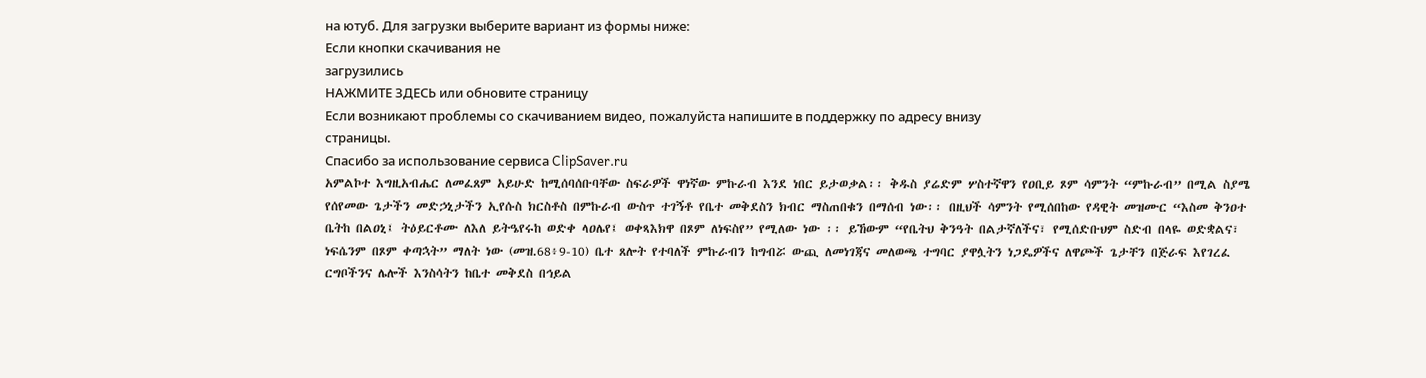на ютуб. Для загрузки выберите вариант из формы ниже:
Если кнопки скачивания не
загрузились
НАЖМИТЕ ЗДЕСЬ или обновите страницу
Если возникают проблемы со скачиванием видео, пожалуйста напишите в поддержку по адресу внизу
страницы.
Спасибо за использование сервиса ClipSaver.ru
አምልኮተ እግዚአብሔር ለመፈጸም አይሁድ ከሚሰባሰቡባቸው ስፍራዎች ዋነኛው ምኩራብ እንደ ነበር ይታወቃል፡፡ ቅዱስ ያሬድም ሦስተኛዋን የዐቢይ ጾም ሳምንት “ምኩራብ” በሚል ስያሜ የሰየመው ጌታችን መድኃኒታችን ኢየሱስ ክርስቶስ በምኩራብ ውስጥ ተገኝቶ የቤተ መቅደስን ክብር ማስጠበቁን በማሰብ ነው፡፡ በዚህች ሳምንት የሚሰበከው የዳዊት መዝሙር “እስመ ቅንዐተ ቤትከ በልዐኒ፤ ትዕይርቶሙ ለእለ ይትዔየሩከ ወድቀ ላዐሌየ፤ ወቀጻእክዋ በጾም ለነፍስየ” የሚለው ነው ፡፡ ይኸውም “የቤትህ ቅንዓት በልታኛለችና፣ የሚሰድቡህም ስድብ በላዬ ወድቋልና፣ ነፍሴንም በጾም ቀጣኋት” ማለት ነው (መዝ.68፥9-10) ቤተ ጸሎት የተባለች ምኩራብን ከግብሯ ውጪ ለመነገጃና መለወጫ ተግባር ያዋሏትን ነጋዴዎችና ለዋጮች ጌታቸን በጅራፍ እየገረፈ ርግቦችንና ሌሎች እንስሳትን ከቤተ መቅደስ በኅይል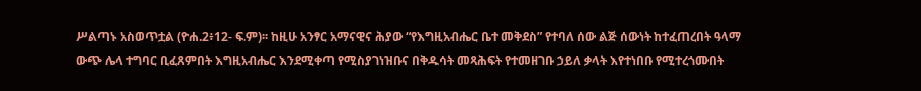ሥልጣኑ አስወጥቷል (ዮሐ.2፥12- ፍ.ም)፡፡ ከዚሁ አንፃር አማናዊና ሕያው “የእግዚአብሔር ቤተ መቅደስ” የተባለ ሰው ልጅ ሰውነት ከተፈጠረበት ዓላማ ውጭ ሌላ ተግባር ቢፈጸምበት እግዚአብሔር እንደሚቀጣ የሚስያገነዝቡና በቅዱሳት መጻሕፍት የተመዘገቡ ኃይለ ቃላት እየተነበቡ የሚተረጎሙበት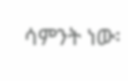ሳምንት ነው፡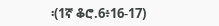፡(1ኛ ቆሮ.6፥16-17)